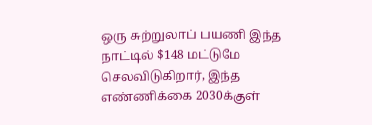ஒரு சுற்றுலாப் பயணி இந்த நாட்டில் $148 மட்டுமே செலவிடுகிறார், இந்த எண்ணிக்கை 2030க்குள்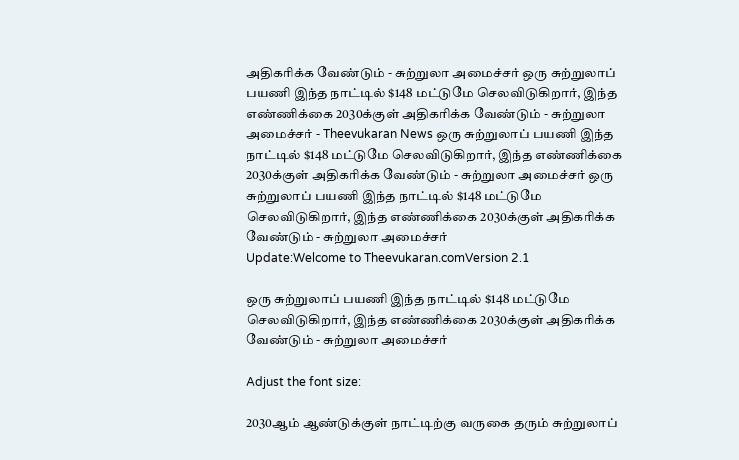அதிகரிக்க வேண்டும் - சுற்றுலா அமைச்சர் ஒரு சுற்றுலாப் பயணி இந்த நாட்டில் $148 மட்டுமே செலவிடுகிறார், இந்த எண்ணிக்கை 2030க்குள் அதிகரிக்க வேண்டும் - சுற்றுலா அமைச்சர் - Theevukaran News ஒரு சுற்றுலாப் பயணி இந்த நாட்டில் $148 மட்டுமே செலவிடுகிறார், இந்த எண்ணிக்கை 2030க்குள் அதிகரிக்க வேண்டும் - சுற்றுலா அமைச்சர் ஒரு சுற்றுலாப் பயணி இந்த நாட்டில் $148 மட்டுமே செலவிடுகிறார், இந்த எண்ணிக்கை 2030க்குள் அதிகரிக்க வேண்டும் - சுற்றுலா அமைச்சர்
Update:Welcome to Theevukaran.comVersion 2.1

ஒரு சுற்றுலாப் பயணி இந்த நாட்டில் $148 மட்டுமே செலவிடுகிறார், இந்த எண்ணிக்கை 2030க்குள் அதிகரிக்க வேண்டும் - சுற்றுலா அமைச்சர்

Adjust the font size:

2030ஆம் ஆண்டுக்குள் நாட்டிற்கு வருகை தரும் சுற்றுலாப்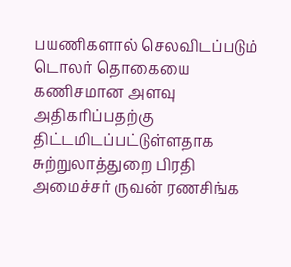பயணிகளால் செலவிடப்படும் டொலர் தொகையை கணிசமான அளவு அதிகரிப்பதற்கு திட்டமிடப்பட்டுள்ளதாக சுற்றுலாத்துறை பிரதி அமைச்சர் ருவன் ரணசிங்க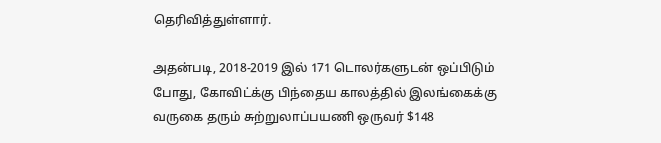தெரிவித்துள்ளார்.

அதன்படி, 2018-2019 இல் 171 டொலர்களுடன் ஒப்பிடும் போது, கோவிட்க்கு பிந்தைய காலத்தில் இலங்கைக்கு வருகை தரும் சுற்றுலாப்பயணி ஒருவர் $148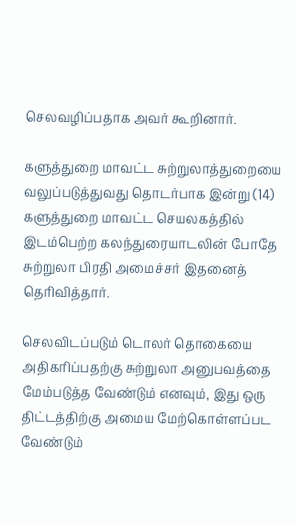செலவழிப்பதாக அவர் கூறினார்.

களுத்துறை மாவட்ட சுற்றுலாத்துறையை வலுப்படுத்துவது தொடர்பாக இன்று (14) களுத்துறை மாவட்ட செயலகத்தில் இடம்பெற்ற கலந்துரையாடலின் போதே சுற்றுலா பிரதி அமைச்சர் இதனைத் தெரிவித்தார்.

செலவிடப்படும் டொலர் தொகையை அதிகரிப்பதற்கு சுற்றுலா அனுபவத்தை மேம்படுத்த வேண்டும் எனவும், இது ஒரு திட்டத்திற்கு அமைய மேற்கொள்ளப்பட வேண்டும்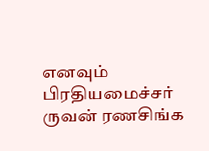எனவும் பிரதியமைச்சர் ருவன் ரணசிங்க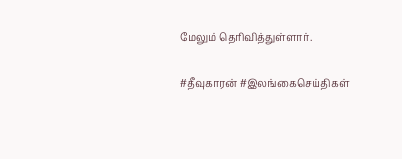மேலும் தெரிவித்துள்ளார்.

#தீவுகாரன் #இலங்கைசெய்திகள்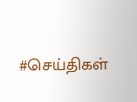#செய்திகள்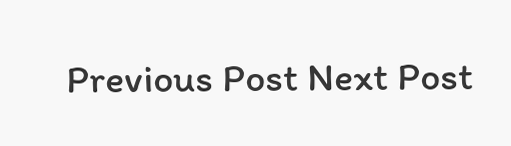Previous Post Next Post